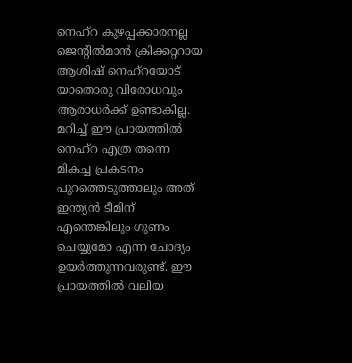നെഹ്റ കുഴപ്പക്കാരനല്ല
ജെന്റിൽമാൻ ക്രിക്കറ്ററായ ആശിഷ് നെഹ്റയോട് യാതൊരു വിരോധവും ആരാധർക്ക് ഉണ്ടാകില്ല. മറിച്ച് ഈ പ്രായത്തിൽ നെഹ്റ എത്ര തന്നെ മികച്ച പ്രകടനം പുറത്തെടുത്താലും അത് ഇന്ത്യൻ ടീമിന് എന്തെങ്കിലും ഗുണം ചെയ്യുമോ എന്ന ചോദ്യം ഉയർത്തുന്നവരുണ്ട്. ഈ പ്രായത്തിൽ വലിയ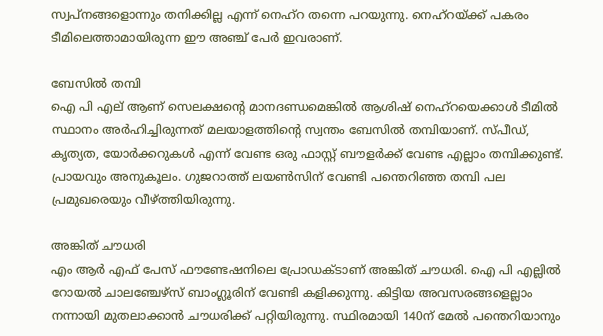സ്വപ്നങ്ങളൊന്നും തനിക്കില്ല എന്ന് നെഹ്റ തന്നെ പറയുന്നു. നെഹ്റയ്ക്ക് പകരം ടീമിലെത്താമായിരുന്ന ഈ അഞ്ച് പേർ ഇവരാണ്.

ബേസിൽ തമ്പി
ഐ പി എല് ആണ് സെലക്ഷന്റെ മാനദണ്ഡമെങ്കിൽ ആശിഷ് നെഹ്റയെക്കാൾ ടീമിൽ സ്ഥാനം അർഹിച്ചിരുന്നത് മലയാളത്തിന്റെ സ്വന്തം ബേസിൽ തമ്പിയാണ്. സ്പീഡ്, കൃത്യത, യോർക്കറുകൾ എന്ന് വേണ്ട ഒരു ഫാസ്റ്റ് ബൗളർക്ക് വേണ്ട എല്ലാം തമ്പിക്കുണ്ട്. പ്രായവും അനുകൂലം. ഗുജറാത്ത് ലയൺസിന് വേണ്ടി പന്തെറിഞ്ഞ തമ്പി പല പ്രമുഖരെയും വീഴ്ത്തിയിരുന്നു.

അങ്കിത് ചൗധരി
എം ആർ എഫ് പേസ് ഫൗണ്ടേഷനിലെ പ്രോഡക്ടാണ് അങ്കിത് ചൗധരി. ഐ പി എല്ലിൽ റോയൽ ചാലഞ്ചേഴ്സ് ബാംഗ്ലൂരിന് വേണ്ടി കളിക്കുന്നു. കിട്ടിയ അവസരങ്ങളെല്ലാം നന്നായി മുതലാക്കാൻ ചൗധരിക്ക് പറ്റിയിരുന്നു. സ്ഥിരമായി 140ന് മേൽ പന്തെറിയാനും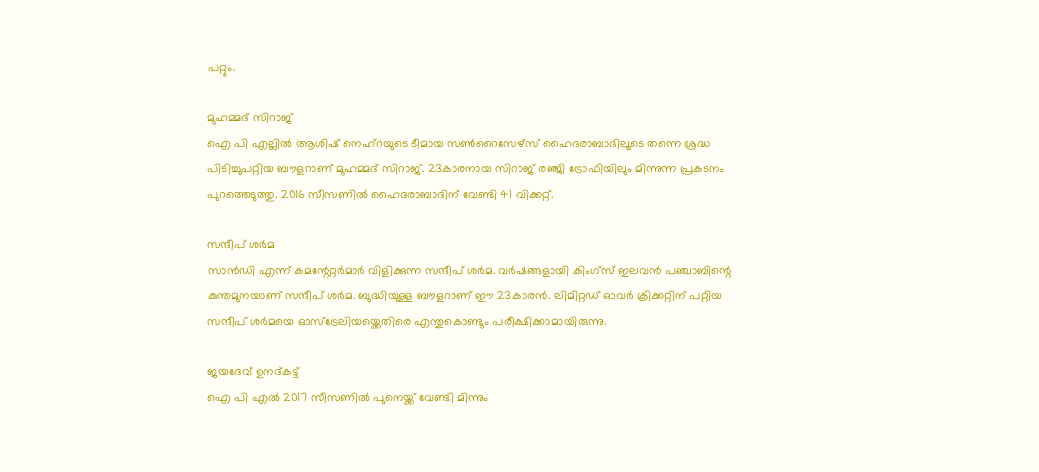പറ്റും.

മുഹമ്മദ് സിറാജ്
ഐ പി എല്ലിൽ ആശിഷ് നെഹ്റയുടെ ടീമായ സൺറൈസേഴ്സ് ഹൈദരാബാദിലൂടെ തന്നെ ശ്രദ്ധ പിടിച്ചുപറ്റിയ ബൗളറാണ് മുഹമ്മദ് സിറാജ്. 23കാരനായ സിറാജ് രഞ്ജി ട്രോഫിയിലും മിന്നുന്ന പ്രകടനം പുറത്തെടുത്തു. 2016 സീസണിൽ ഹൈദരാബാദിന് വേണ്ടി 41 വിക്കറ്റ്.

സന്ദീപ് ശർമ
സാൻഡി എന്ന് കമന്റേറ്റർമാർ വിളിക്കുന്ന സന്ദീപ് ശർമ. വർഷങ്ങളായി കിംഗ്സ് ഇലവൻ പഞ്ചാബിന്റെ കുന്തമുനയാണ് സന്ദീപ് ശർമ. ബുദ്ധിയുള്ള ബൗളറാണ് ഈ 23കാരൻ. ലിമിറ്റഡ് ഓവർ ക്രിക്കറ്റിന് പറ്റിയ സന്ദീപ് ശർമയെ ഓസ്ട്രേലിയയ്ക്കെതിരെ എന്തുകൊണ്ടും പരീക്ഷിക്കാമായിരുന്നു.

ജയദേവ് ഉനദ്കട്ട്
ഐ പി എൽ 2017 സീസണിൽ പുനെയ്ക്ക് വേണ്ടി മിന്നും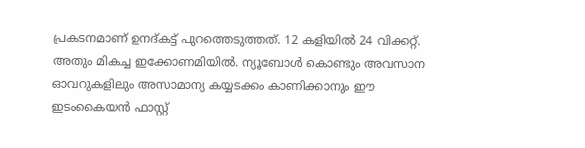പ്രകടനമാണ് ഉനദ്കട്ട് പുറത്തെടുത്തത്. 12 കളിയിൽ 24 വിക്കറ്റ്. അതും മികച്ച ഇക്കോണമിയിൽ. ന്യൂബോൾ കൊണ്ടും അവസാന ഓവറുകളിലും അസാമാന്യ കയ്യടക്കം കാണിക്കാനും ഈ ഇടംകൈയൻ ഫാസ്റ്റ്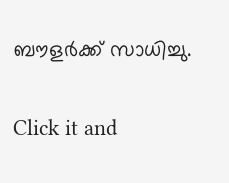ബൗളർക്ക് സാധിച്ചു.


Click it and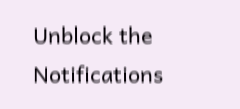Unblock the Notifications